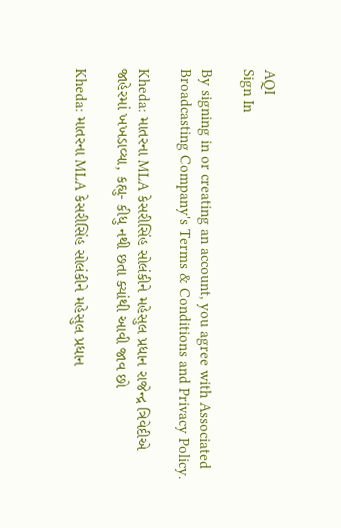AQI
Sign In

By signing in or creating an account, you agree with Associated Broadcasting Company's Terms & Conditions and Privacy Policy.

Kheda: માતરના MLA કેસરીસિંહ સોલંકીને મહેસુલ પ્રધાન રાજેન્દ્ર ત્રિવેદીએ જાહેરમાં ખખડાવ્યા, કહ્યુ- કીધુ નથી છતા ક્યાંથી આવી જાવ છો

Kheda: માતરના MLA કેસરીસિંહ સોલંકીને મહેસુલ પ્રધાન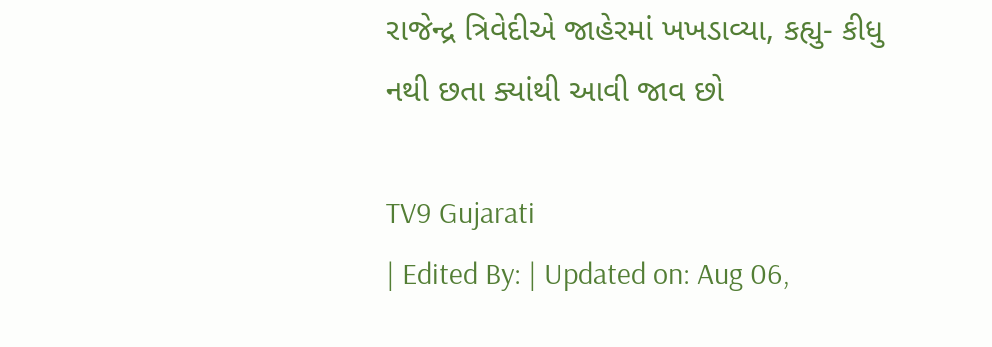રાજેન્દ્ર ત્રિવેદીએ જાહેરમાં ખખડાવ્યા, કહ્યુ- કીધુ નથી છતા ક્યાંથી આવી જાવ છો

TV9 Gujarati
| Edited By: | Updated on: Aug 06,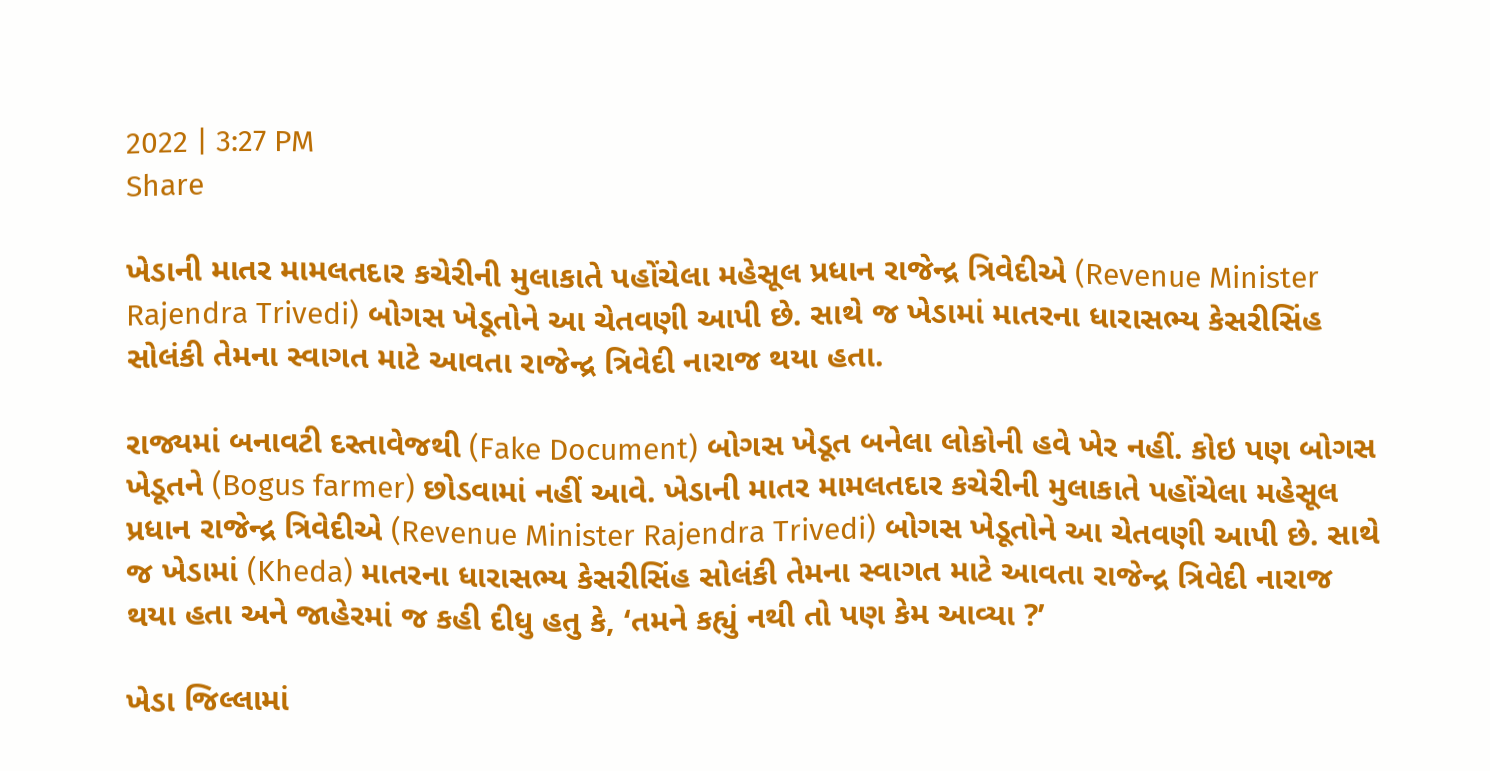2022 | 3:27 PM
Share

ખેડાની માતર મામલતદાર કચેરીની મુલાકાતે પહોંચેલા મહેસૂલ પ્રધાન રાજેન્દ્ર ત્રિવેદીએ (Revenue Minister Rajendra Trivedi) બોગસ ખેડૂતોને આ ચેતવણી આપી છે. સાથે જ ખેડામાં માતરના ધારાસભ્ય કેસરીસિંહ સોલંકી તેમના સ્વાગત માટે આવતા રાજેન્દ્ર ત્રિવેદી નારાજ થયા હતા.

રાજ્યમાં બનાવટી દસ્તાવેજથી (Fake Document) બોગસ ખેડૂત બનેલા લોકોની હવે ખેર નહીં. કોઇ પણ બોગસ ખેડૂતને (Bogus farmer) છોડવામાં નહીં આવે. ખેડાની માતર મામલતદાર કચેરીની મુલાકાતે પહોંચેલા મહેસૂલ પ્રધાન રાજેન્દ્ર ત્રિવેદીએ (Revenue Minister Rajendra Trivedi) બોગસ ખેડૂતોને આ ચેતવણી આપી છે. સાથે જ ખેડામાં (Kheda) માતરના ધારાસભ્ય કેસરીસિંહ સોલંકી તેમના સ્વાગત માટે આવતા રાજેન્દ્ર ત્રિવેદી નારાજ થયા હતા અને જાહેરમાં જ કહી દીધુ હતુ કે, ‘તમને કહ્યું નથી તો પણ કેમ આવ્યા ?’

ખેડા જિલ્લામાં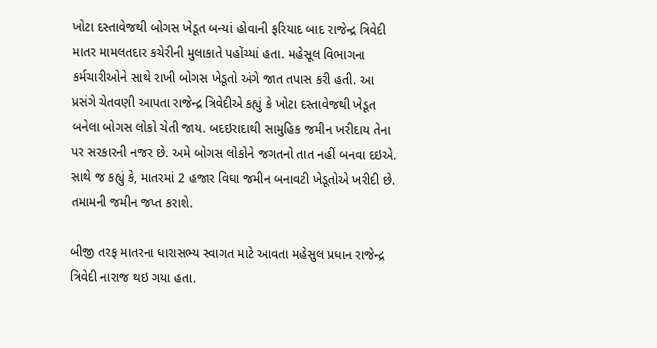ખોટા દસ્તાવેજથી બોગસ ખેડૂત બન્યાં હોવાની ફરિયાદ બાદ રાજેન્દ્ર ત્રિવેદી માતર મામલતદાર કચેરીની મુલાકાતે પહોંચ્યાં હતા. મહેસૂલ વિભાગના કર્મચારીઓને સાથે રાખી બોગસ ખેડૂતો અંગે જાત તપાસ કરી હતી. આ પ્રસંગે ચેતવણી આપતા રાજેન્દ્ર ત્રિવેદીએ કહ્યું કે ખોટા દસ્તાવેજથી ખેડૂત બનેલા બોગસ લોકો ચેતી જાય. બદઇરાદાથી સામુહિક જમીન ખરીદાય તેના પર સરકારની નજર છે. અમે બોગસ લોકોને જગતનો તાત નહીં બનવા દઇએ. સાથે જ કહ્યું કે, માતરમાં 2 હજાર વિઘા જમીન બનાવટી ખેડૂતોએ ખરીદી છે. તમામની જમીન જપ્ત કરાશે.

બીજી તરફ માતરના ધારાસભ્ય સ્વાગત માટે આવતા મહેસુલ પ્રધાન રાજેન્દ્ર ત્રિવેદી નારાજ થઇ ગયા હતા.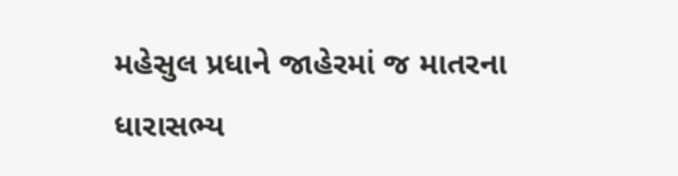મહેસુલ પ્રધાને જાહેરમાં જ માતરના ધારાસભ્ય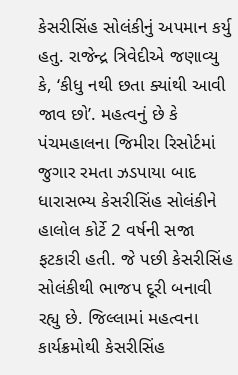કેસરીસિંહ સોલંકીનું અપમાન કર્યુ હતુ. રાજેન્દ્ર ત્રિવેદીએ જણાવ્યુ કે, ‘કીધુ નથી છતા ક્યાંથી આવી જાવ છો’. મહત્વનું છે કે પંચમહાલના જિમીરા રિસોર્ટમાં જુગાર રમતા ઝડપાયા બાદ ધારાસભ્ય કેસરીસિંહ સોલંકીને હાલોલ કોર્ટે 2 વર્ષની સજા ફટકારી હતી. જે પછી કેસરીસિંહ સોલંકીથી ભાજપ દૂરી બનાવી રહ્યુ છે. જિલ્લામાં મહત્વના કાર્યક્રમોથી કેસરીસિંહ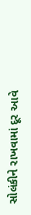સોલંકીને રાખવામાં દૂર આવે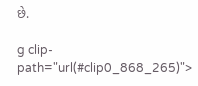છે.

g clip-path="url(#clip0_868_265)">